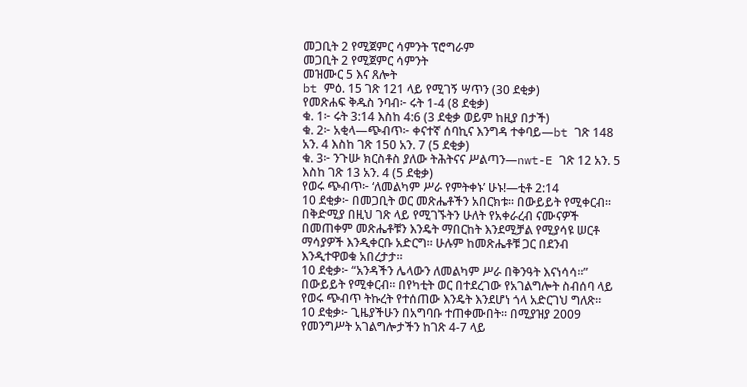መጋቢት 2 የሚጀምር ሳምንት ፕሮግራም
መጋቢት 2 የሚጀምር ሳምንት
መዝሙር 5 እና ጸሎት
bt ምዕ. 15 ገጽ 121 ላይ የሚገኝ ሣጥን (30 ደቂቃ)
የመጽሐፍ ቅዱስ ንባብ፦ ሩት 1-4 (8 ደቂቃ)
ቁ. 1፦ ሩት 3:14 እስከ 4:6 (3 ደቂቃ ወይም ከዚያ በታች)
ቁ. 2፦ አቂላ—ጭብጥ፦ ቀናተኛ ሰባኪና እንግዳ ተቀባይ—bt ገጽ 148 አን. 4 እስከ ገጽ 150 አን. 7 (5 ደቂቃ)
ቁ. 3፦ ንጉሡ ክርስቶስ ያለው ትሕትናና ሥልጣን—nwt-E ገጽ 12 አን. 5 እስከ ገጽ 13 አን. 4 (5 ደቂቃ)
የወሩ ጭብጥ፦ ‘ለመልካም ሥራ የምትቀኑ’ ሁኑ!—ቲቶ 2:14
10 ደቂቃ፦ በመጋቢት ወር መጽሔቶችን አበርክቱ። በውይይት የሚቀርብ። በቅድሚያ በዚህ ገጽ ላይ የሚገኙትን ሁለት የአቀራረብ ናሙናዎች በመጠቀም መጽሔቶቹን እንዴት ማበርከት እንደሚቻል የሚያሳዩ ሠርቶ ማሳያዎች እንዲቀርቡ አድርግ። ሁሉም ከመጽሔቶቹ ጋር በደንብ እንዲተዋወቁ አበረታታ።
10 ደቂቃ፦ “አንዳችን ሌላውን ለመልካም ሥራ በቅንዓት እናነሳሳ።” በውይይት የሚቀርብ። በየካቲት ወር በተደረገው የአገልግሎት ስብሰባ ላይ የወሩ ጭብጥ ትኩረት የተሰጠው እንዴት እንደሆነ ጎላ አድርገህ ግለጽ።
10 ደቂቃ፦ ጊዜያችሁን በአግባቡ ተጠቀሙበት። በሚያዝያ 2009 የመንግሥት አገልግሎታችን ከገጽ 4-7 ላይ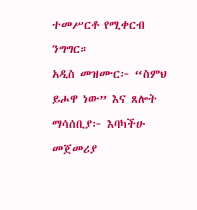ተመሥርቶ የሚቀርብ ንግግር።
አዲስ መዝሙር፦ “ስምህ ይሖዋ ነው” እና ጸሎት
ማሳሰቢያ፦ እባካችሁ መጀመሪያ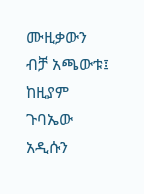ሙዚቃውን ብቻ አጫውቱ፤ ከዚያም ጉባኤው አዲሱን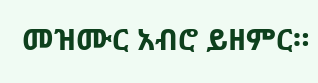መዝሙር አብሮ ይዘምር።